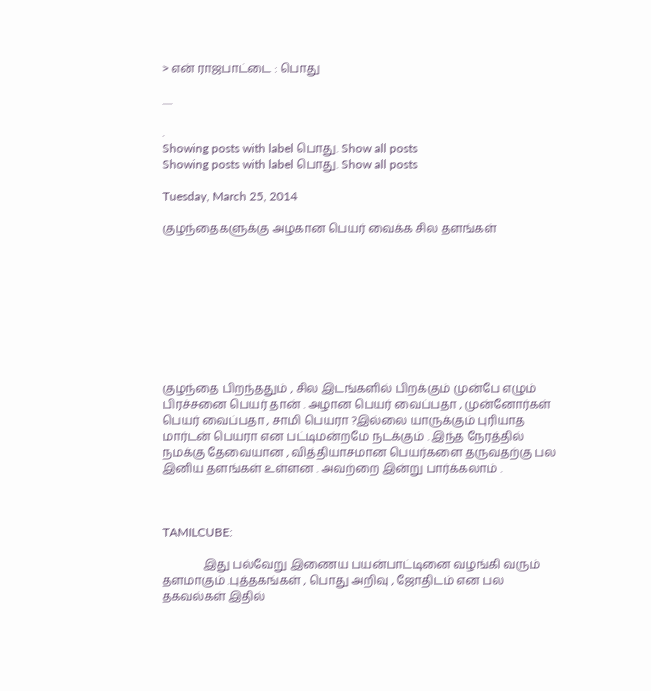> என் ராஜபாட்டை : பொது

.....

.
Showing posts with label பொது. Show all posts
Showing posts with label பொது. Show all posts

Tuesday, March 25, 2014

குழந்தைகளுக்கு அழகான பெயர் வைக்க சில தளங்கள்









குழந்தை பிறந்ததும் , சில இடங்களில் பிறக்கும் முன்பே எழும் பிரச்சனை பெயர் தான் . அழான பெயர் வைப்பதா , முன்னோர்கள் பெயர் வைப்பதா , சாமி பெயரா ?இல்லை யாருக்கும் புரியாத மார்டன் பெயரா என பட்டிமன்றமே நடக்கும் . இந்த நேரத்தில் நமக்கு தேவையான , வித்தியாசமான பெயர்களை தருவதற்கு பல இனிய தளங்கள் உள்ளன . அவற்றை இன்று பார்க்கலாம் .



TAMILCUBE:

              இது பல்வேறு இணைய பயன்பாட்டினை வழங்கி வரும் தளமாகும் .புத்தகங்கள் , பொது அறிவு , ஜோதிடம் என பல தகவல்கள் இதில்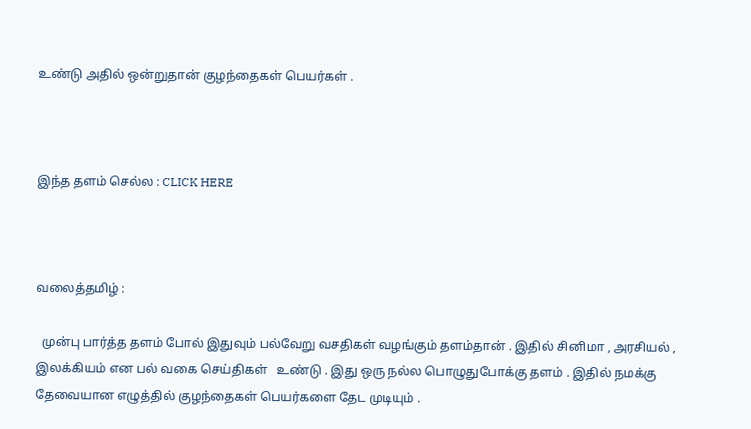உண்டு அதில் ஒன்றுதான் குழந்தைகள் பெயர்கள் .



இந்த தளம் செல்ல : CLICK HERE



வலைத்தமிழ் :

  முன்பு பார்த்த தளம் போல் இதுவும் பல்வேறு வசதிகள் வழங்கும் தளம்தான் . இதில் சினிமா , அரசியல் , இலக்கியம் என பல் வகை செய்திகள்   உண்டு . இது ஒரு நல்ல பொழுதுபோக்கு தளம் . இதில் நமக்கு தேவையான எழுத்தில் குழந்தைகள் பெயர்களை தேட முடியும் .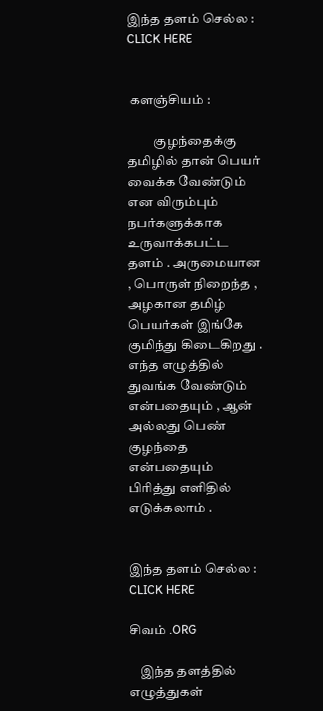இந்த தளம் செல்ல : CLICK HERE


 களஞ்சியம் :

          குழந்தைக்கு தமிழில் தான் பெயர் வைக்க வேண்டும் என விரும்பும் நபர்களுக்காக உருவாக்கபட்ட தளம் . அருமையான , பொருள் நிறைந்த , அழகான தமிழ் பெயர்கள் இங்கே குமிந்து கிடைகிறது . எந்த எழுத்தில் துவங்க வேண்டும் என்பதையும் , ஆன் அல்லது பெண் குழந்தை என்பதையும் பிரித்து எளிதில் எடுக்கலாம் .


இந்த தளம் செல்ல : CLICK HERE

சிவம் .ORG

    இந்த தளத்தில் எழுத்துகள்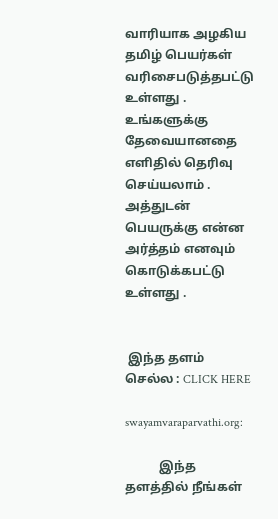வாரியாக அழகிய தமிழ் பெயர்கள் வரிசைபடுத்தபட்டு உள்ளது . உங்களுக்கு தேவையானதை எளிதில் தெரிவு செய்யலாம் . அத்துடன் பெயருக்கு என்ன அர்த்தம் எனவும் கொடுக்கபட்டு உள்ளது .


 இந்த தளம் செல்ல : CLICK HERE

swayamvaraparvathi.org:

           இந்த தளத்தில் நீங்கள்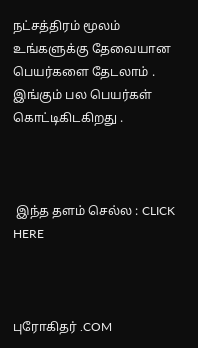நட்சத்திரம் மூலம் உங்களுக்கு தேவையான பெயர்களை தேடலாம் . இங்கும் பல பெயர்கள் கொட்டிகிடகிறது .



 இந்த தளம் செல்ல : CLICK HERE



புரோகிதர் .COM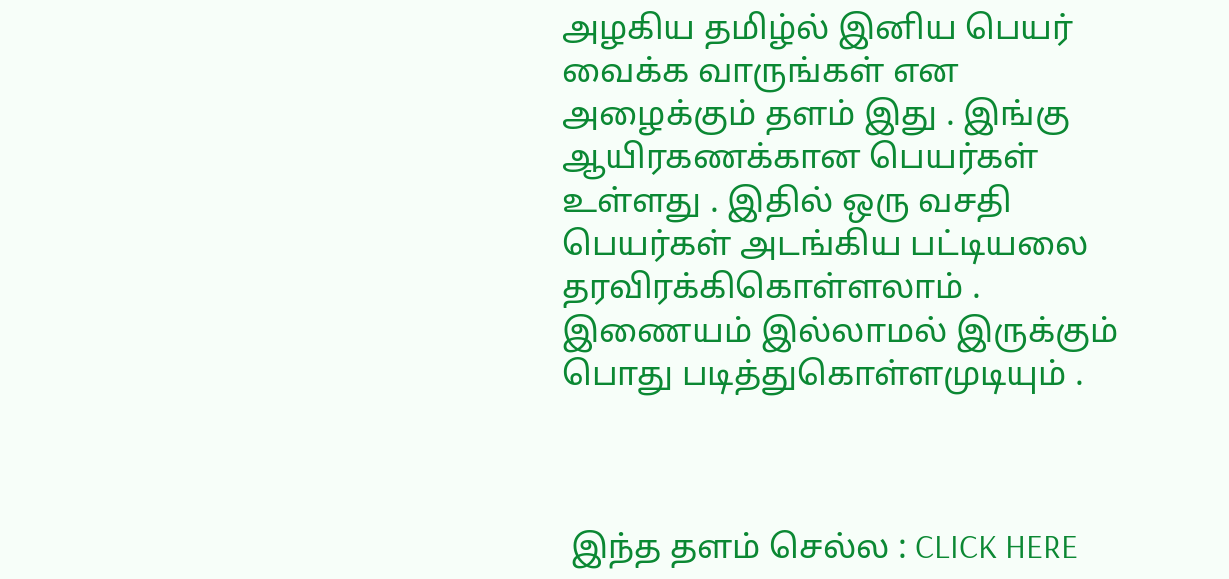அழகிய தமிழ்ல் இனிய பெயர் வைக்க வாருங்கள் என அழைக்கும் தளம் இது . இங்கு ஆயிரகணக்கான பெயர்கள் உள்ளது . இதில் ஒரு வசதி பெயர்கள் அடங்கிய பட்டியலை தரவிரக்கிகொள்ளலாம் . இணையம் இல்லாமல் இருக்கும் பொது படித்துகொள்ளமுடியும் .



 இந்த தளம் செல்ல : CLICK HERE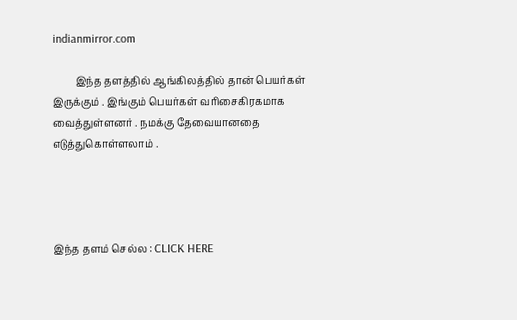indianmirror.com

         இந்த தளத்தில் ஆங்கிலத்தில் தான் பெயர்கள் இருக்கும் . இங்கும் பெயர்கள் வரிசைகிரகமாக வைத்துள்ளனர் . நமக்கு தேவையானதை எடுத்துகொள்ளலாம் .




இந்த தளம் செல்ல : CLICK HERE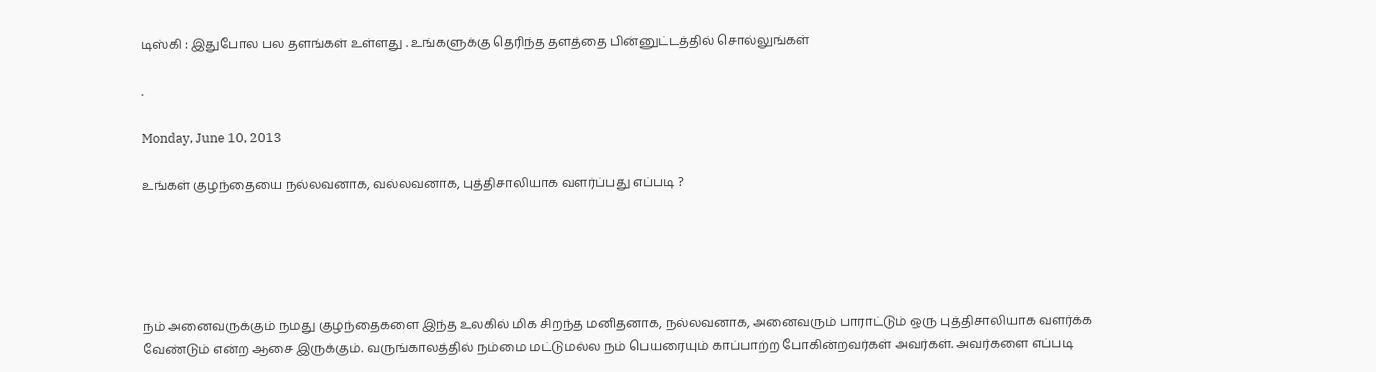டிஸ்கி : இதுபோல பல தளங்கள் உள்ளது . உங்களுக்கு தெரிந்த தளத்தை பின்னுட்டத்தில் சொல்லுங்கள்

.

Monday, June 10, 2013

உங்கள் குழந்தையை நல்லவனாக, வல்லவனாக, புத்திசாலியாக வளர்ப்பது எப்படி ?





நம் அனைவருக்கும் நமது குழந்தைகளை இந்த உலகில் மிக சிறந்த மனிதனாக, நல்லவனாக, அனைவரும் பாராட்டும் ஒரு புத்திசாலியாக வளர்க்க வேண்டும் என்ற ஆசை இருக்கும். வருங்காலத்தில் நம்மை மட்டுமல்ல நம் பெயரையும் காப்பாற்ற போகின்றவர்கள் அவர்கள். அவர்களை எப்படி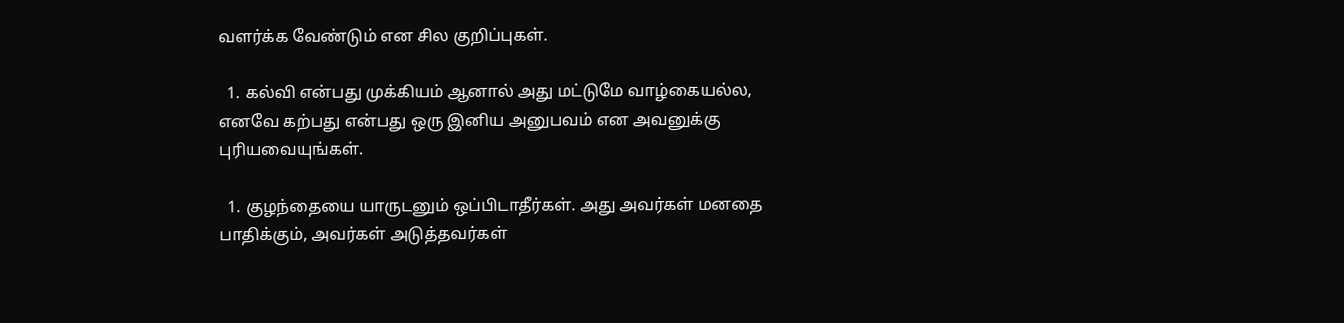வளர்க்க வேண்டும் என சில குறிப்புகள்.

  1. கல்வி என்பது முக்கியம் ஆனால் அது மட்டுமே வாழ்கையல்ல, எனவே கற்பது என்பது ஒரு இனிய அனுபவம் என அவனுக்கு புரியவையுங்கள்.

  1. குழந்தையை யாருடனும் ஒப்பிடாதீர்கள். அது அவர்கள் மனதை பாதிக்கும், அவர்கள் அடுத்தவர்கள்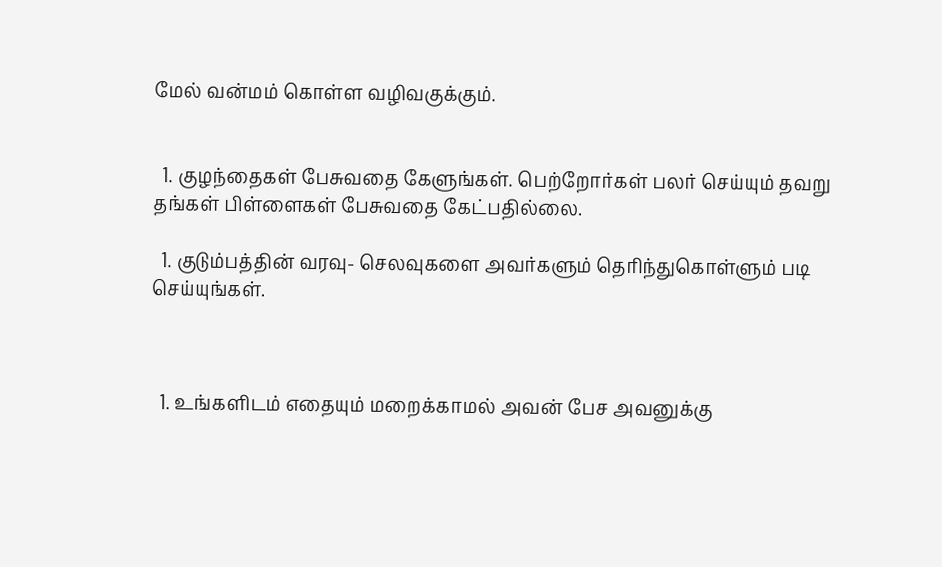மேல் வன்மம் கொள்ள வழிவகுக்கும்.


  1. குழந்தைகள் பேசுவதை கேளுங்கள். பெற்றோர்கள் பலர் செய்யும் தவறு தங்கள் பிள்ளைகள் பேசுவதை கேட்பதில்லை.

  1. குடும்பத்தின் வரவு- செலவுகளை அவர்களும் தெரிந்துகொள்ளும் படி செய்யுங்கள்.



  1. உங்களிடம் எதையும் மறைக்காமல் அவன் பேச அவனுக்கு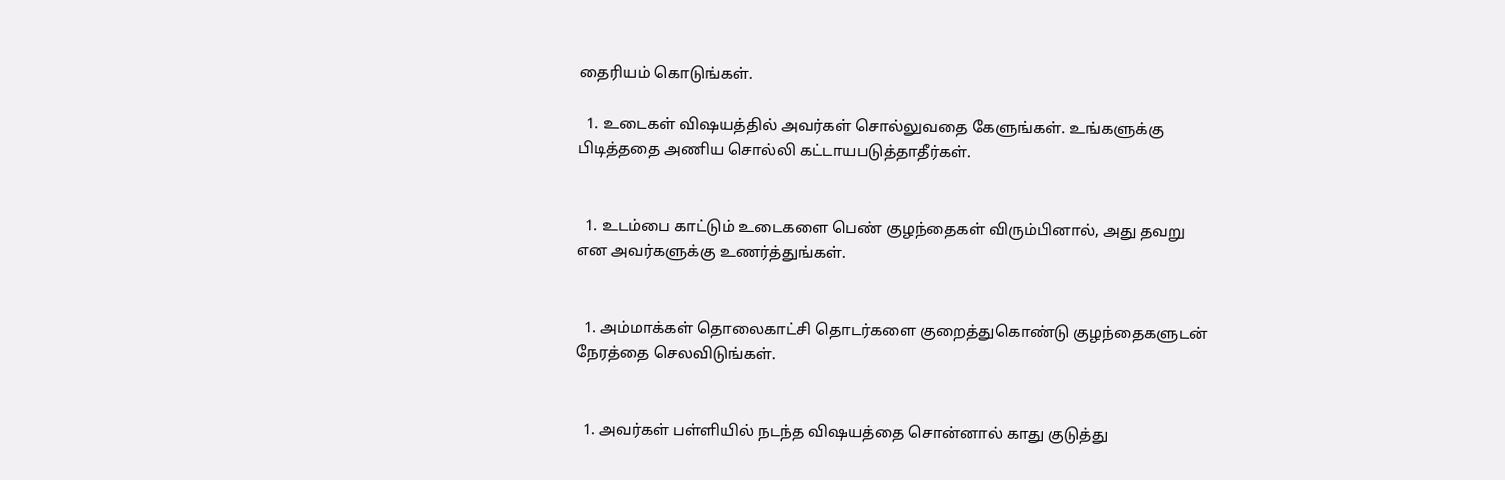தைரியம் கொடுங்கள்.

  1. உடைகள் விஷயத்தில் அவர்கள் சொல்லுவதை கேளுங்கள். உங்களுக்கு பிடித்ததை அணிய சொல்லி கட்டாயபடுத்தாதீர்கள்.


  1. உடம்பை காட்டும் உடைகளை பெண் குழந்தைகள் விரும்பினால், அது தவறு என அவர்களுக்கு உணர்த்துங்கள்.


  1. அம்மாக்கள் தொலைகாட்சி தொடர்களை குறைத்துகொண்டு குழந்தைகளுடன் நேரத்தை செலவிடுங்கள்.


  1. அவர்கள் பள்ளியில் நடந்த விஷயத்தை சொன்னால் காது குடுத்து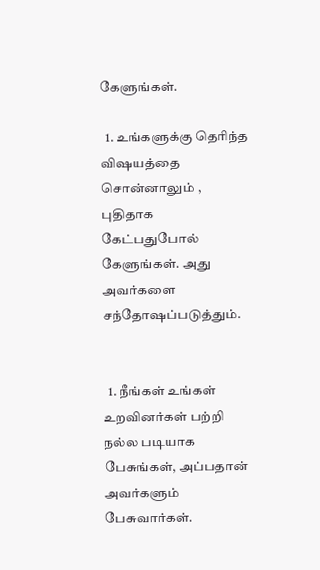கேளுங்கள்.

  1. உங்களுக்கு தெரிந்த விஷயத்தை சொன்னாலும் , புதிதாக கேட்பதுபோல் கேளுங்கள். அது அவர்களை சந்தோஷப்படுத்தும்.


  1. நீங்கள் உங்கள் உறவினர்கள் பற்றி நல்ல படியாக பேசுங்கள், அப்பதான் அவர்களும் பேசுவார்கள்.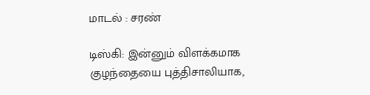மாடல் : சரண்

டிஸ்கி: இன்னும் விளக்கமாக குழந்தையை புத்திசாலியாக,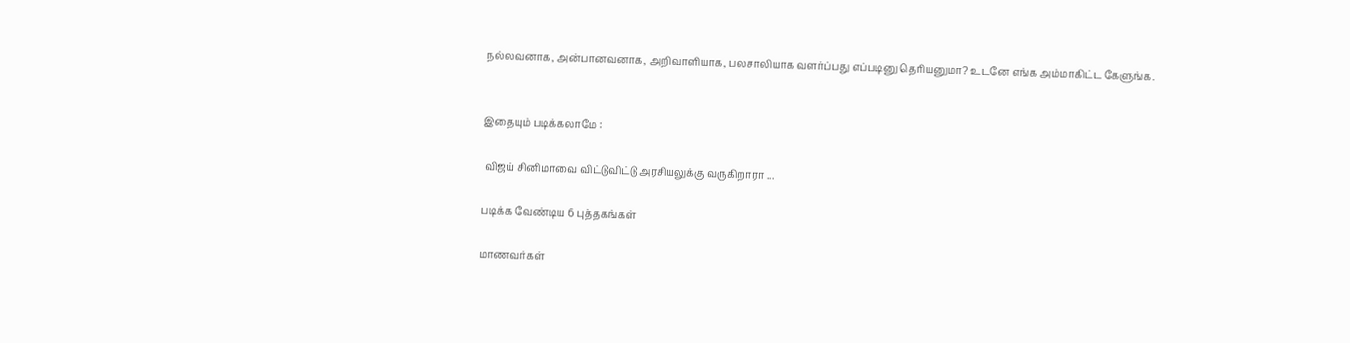நல்லவனாக, அன்பானவனாக, அறிவாளியாக, பலசாலியாக வளர்ப்பது எப்படினு தெரியனுமா? உடனே எங்க அம்மாகிட்ட கேளுங்க.


இதையும் படிக்கலாமே :

 விஜய் சினிமாவை விட்டுவிட்டு அரசியலுக்கு வருகிறாரா ...

படிக்க வேண்டிய 6 புத்தகங்கள்

மாணவர்கள்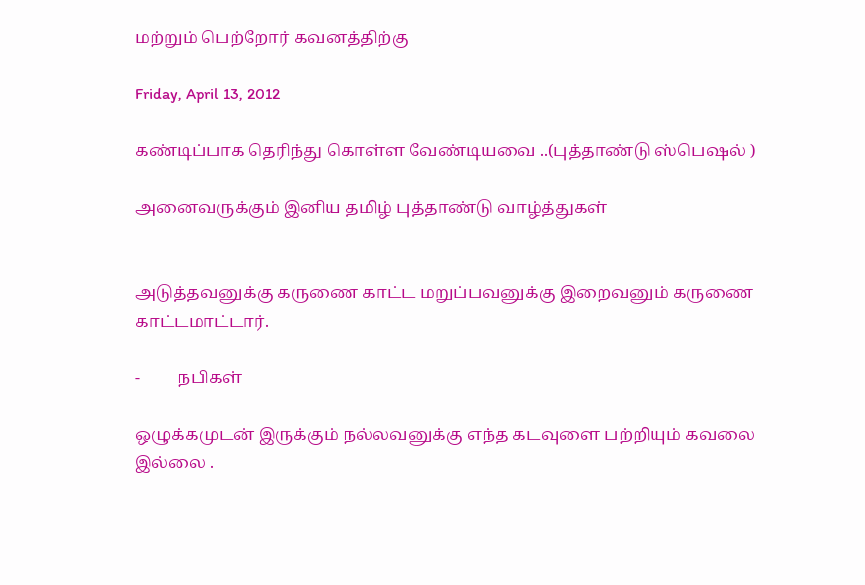மற்றும் பெற்றோர் கவனத்திற்கு

Friday, April 13, 2012

கண்டிப்பாக தெரிந்து கொள்ள வேண்டியவை ..(புத்தாண்டு ஸ்பெஷல் )

அனைவருக்கும் இனிய தமிழ் புத்தாண்டு வாழ்த்துகள்


அடுத்தவனுக்கு கருணை காட்ட மறுப்பவனுக்கு இறைவனும் கருணை காட்டமாட்டார்.

-         நபிகள்

ஒழுக்கமுடன் இருக்கும் நல்லவனுக்கு எந்த கடவுளை பற்றியும் கவலை இல்லை .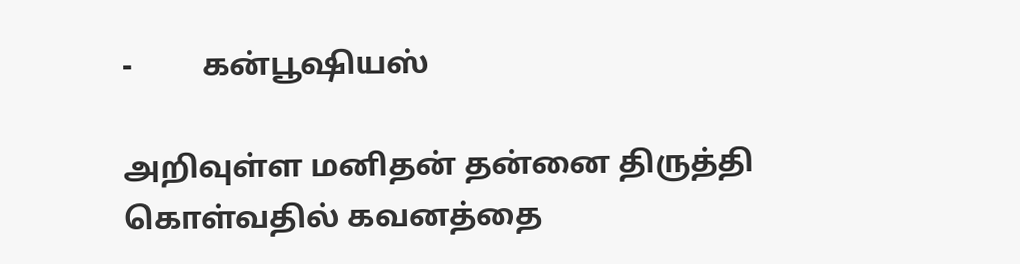-         கன்பூஷியஸ்

அறிவுள்ள மனிதன் தன்னை திருத்தி கொள்வதில் கவனத்தை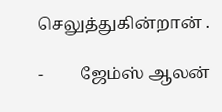செலுத்துகின்றான் .

-         ஜேம்ஸ் ஆலன்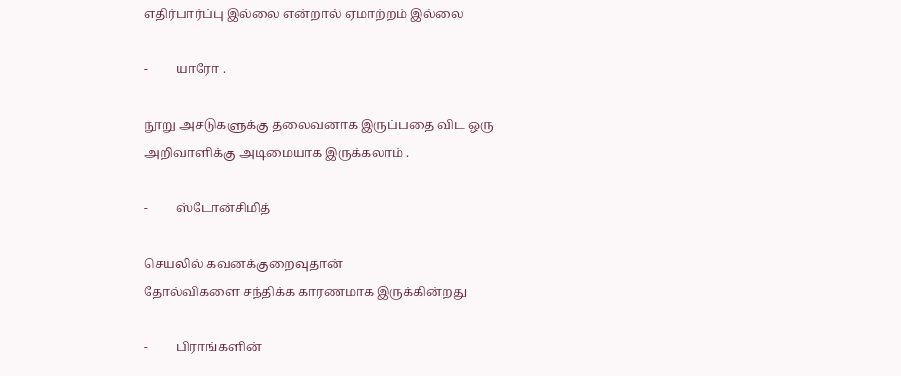எதிர்பார்ப்பு இல்லை என்றால் ஏமாற்றம் இல்லை

-         யாரோ .

நூறு அசடுகளுக்கு தலைவனாக இருப்பதை விட ஒரு அறிவாளிக்கு அடிமையாக இருக்கலாம் .

-         ஸ்டோன்சிமித்

செயலில் கவனக்குறைவுதான்
தோல்விகளை சந்திக்க காரணமாக இருக்கின்றது

-         பிராங்களின்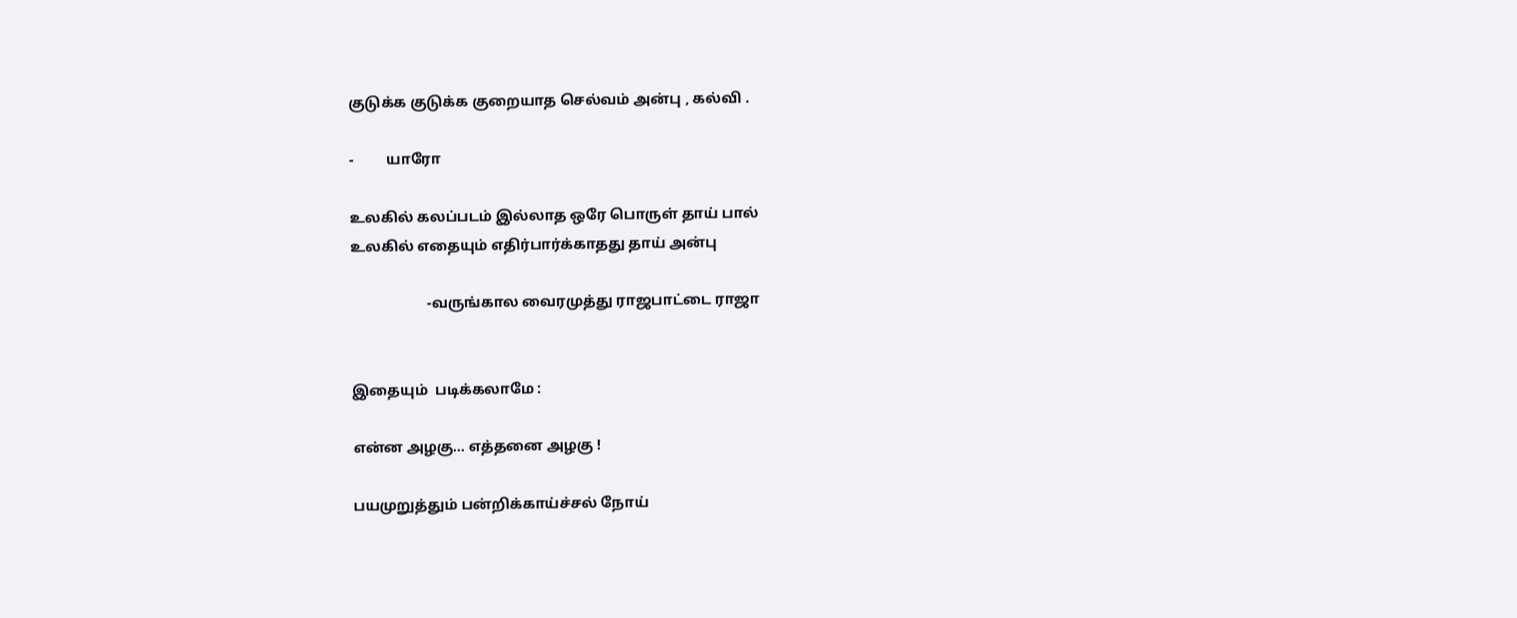குடுக்க குடுக்க குறையாத செல்வம் அன்பு , கல்வி .

-         யாரோ

உலகில் கலப்படம் இல்லாத ஒரே பொருள் தாய் பால்
உலகில் எதையும் எதிர்பார்க்காதது தாய் அன்பு

                     -வருங்கால வைரமுத்து ராஜபாட்டை ராஜா


இதையும்  படிக்கலாமே :

என்ன அழகு... எத்தனை அழகு !

பயமுறுத்தும் பன்றிக்காய்ச்சல் நோய்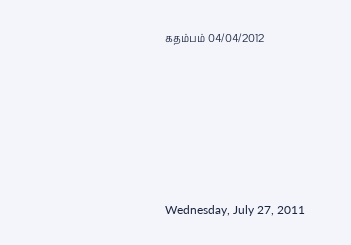கதம்பம் 04/04/2012






Wednesday, July 27, 2011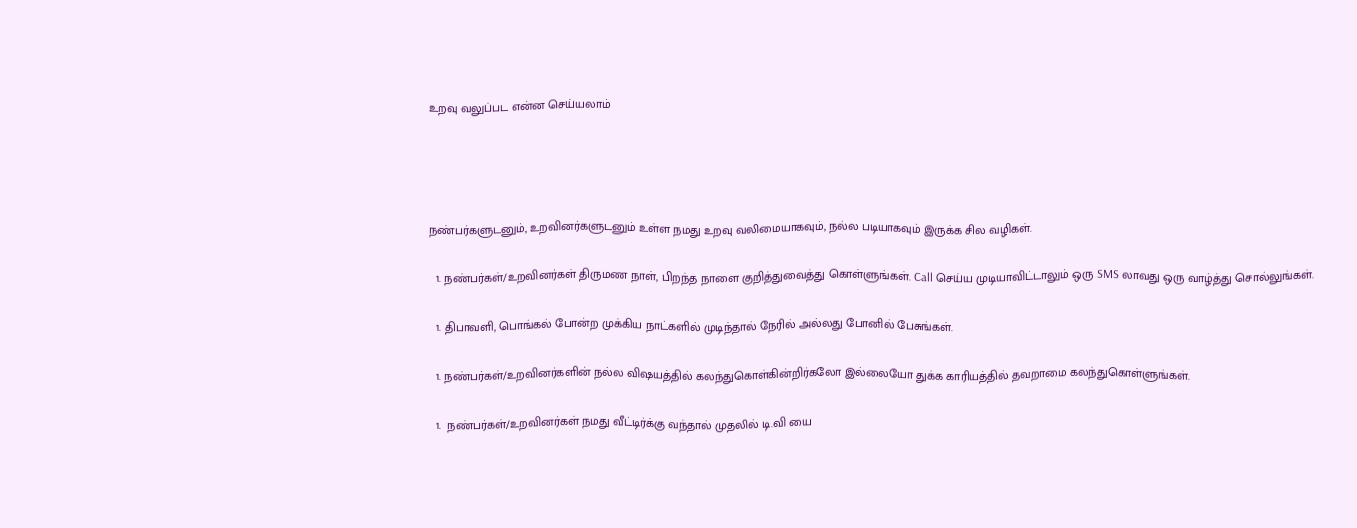உறவு வலுப்பட என்ன செய்யலாம்




நண்பர்களுடனும், உறவினர்களுடனும் உள்ள நமது உறவு வலிமையாகவும், நல்ல படியாகவும் இருக்க சில வழிகள்.

  1. நண்பர்கள்/உறவினர்கள் திருமண நாள், பிறந்த நாளை குறித்துவைத்து கொள்ளுங்கள். Call செய்ய முடியாவிட்டாலும் ஒரு SMS லாவது ஒரு வாழ்த்து சொல்லுங்கள்.

  1. திபாவளி, பொங்கல் போன்ற முக்கிய நாட்களில் முடிந்தால் நேரில் அல்லது போனில் பேசுங்கள்.

  1. நண்பர்கள்/உறவினர்களின் நல்ல விஷயத்தில் கலந்துகொள்கின்றிர்கலோ இல்லையோ துக்க காரியத்தில் தவறாமை கலந்துகொள்ளுங்கள்.

  1.  நண்பர்கள்/உறவினர்கள் நமது வீட்டிர்க்கு வந்தால் முதலில் டி.வி யை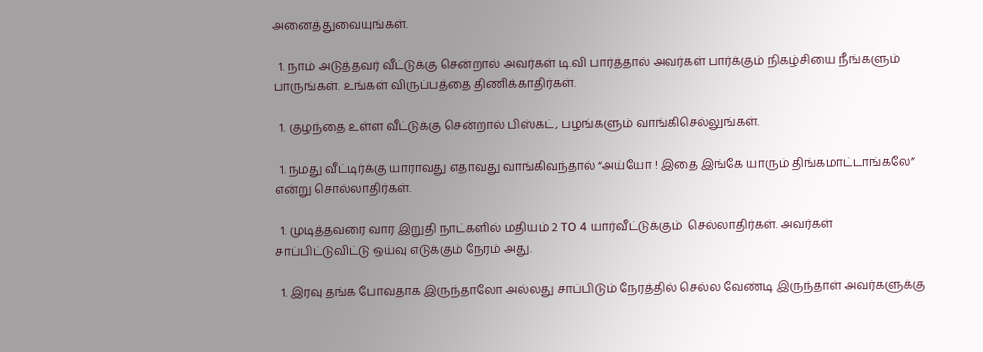அனைத்துவையுங்கள்.

  1. நாம் அடுத்தவர் வீட்டுக்கு சென்றால் அவர்கள் டி.வி பார்த்தால் அவர்கள் பார்க்கும் நிகழ்சியை நீங்களும் பாருங்கள். உங்கள் விருப்பத்தை திணிக்காதிர்கள்.

  1. குழந்தை உள்ள வீட்டுக்கு சென்றால் பிஸ்கட், பழங்களும் வாங்கிசெல்லுங்கள்.

  1. நமது வீட்டிர்க்கு யாராவது எதாவது வாங்கிவந்தால் “அய்யோ ! இதை இங்கே யாரும் திங்கமாட்டாங்கலே” என்று சொல்லாதிர்கள்.

  1. முடித்தவரை வார இறுதி நாட்களில் மதியம் 2 TO 4 யார்வீட்டுக்கும்  செல்லாதிர்கள். அவர்கள் சாப்பிட்டுவிட்டு ஒய்வு எடுக்கும் நேரம் அது.

  1. இரவு தங்க போவதாக இருந்தாலோ அல்லது சாப்பிடும் நேரத்தில் செல்ல வேண்டி இருந்தாள் அவர்களுக்கு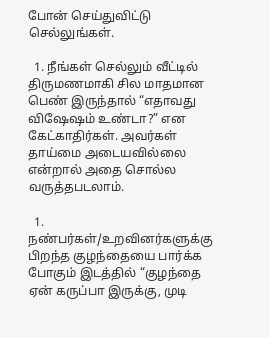போன் செய்துவிட்டு செல்லுங்கள்.

  1. நீங்கள் செல்லும் வீட்டில் திருமணமாகி சில மாதமான பெண் இருந்தால் “எதாவது விஷேஷம் உண்டா?” என கேட்காதிர்கள். அவர்கள் தாய்மை அடையவில்லை என்றால் அதை சொல்ல வருத்தபடலாம்.

  1. நண்பர்கள்/உறவினர்களுக்கு பிறந்த குழந்தையை பார்க்க போகும் இடத்தில் “குழந்தை ஏன் கருப்பா இருக்கு, முடி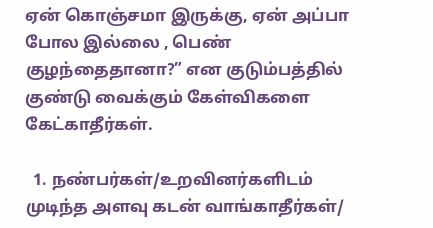ஏன் கொஞ்சமா இருக்கு, ஏன் அப்பா போல இல்லை , பெண் குழந்தைதானா?” என குடும்பத்தில் குண்டு வைக்கும் கேள்விகளை கேட்காதீர்கள்.

  1. நண்பர்கள்/உறவினர்களிடம் முடிந்த அளவு கடன் வாங்காதீர்கள்/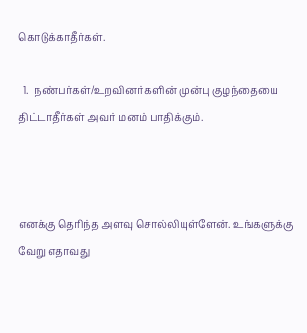கொடுக்காதீர்கள்.

  1.  நண்பர்கள்/உறவினர்களின் முன்பு குழந்தையை திட்டாதீர்கள் அவர் மனம் பாதிக்கும்.



எனக்கு தெரிந்த அளவு சொல்லியுள்ளேன். உங்களுக்கு வேறு எதாவது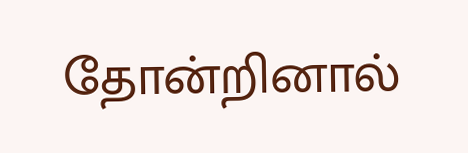தோன்றினால்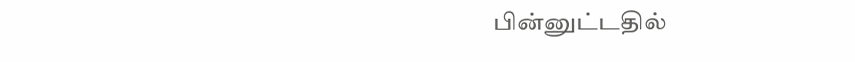பின்னுட்டதில்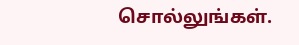சொல்லுங்கள்.